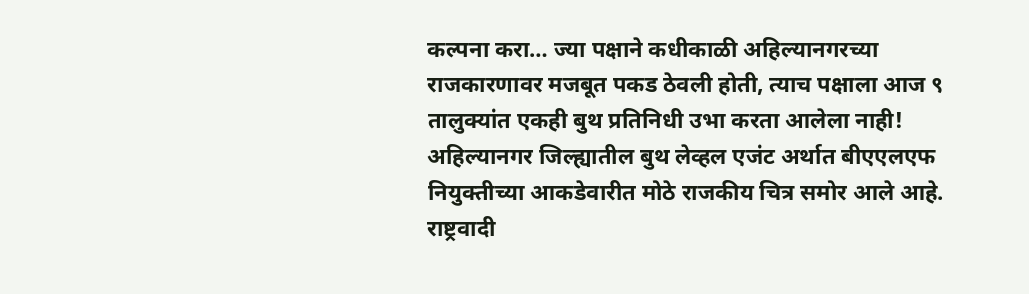कल्पना करा… ज्या पक्षाने कधीकाळी अहिल्यानगरच्या राजकारणावर मजबूत पकड ठेवली होती, त्याच पक्षाला आज ९ तालुक्यांत एकही बुथ प्रतिनिधी उभा करता आलेला नाही!
अहिल्यानगर जिल्ह्यातील बुथ लेव्हल एजंट अर्थात बीएएलएफ नियुक्तीच्या आकडेवारीत मोठे राजकीय चित्र समोर आले आहे. राष्ट्रवादी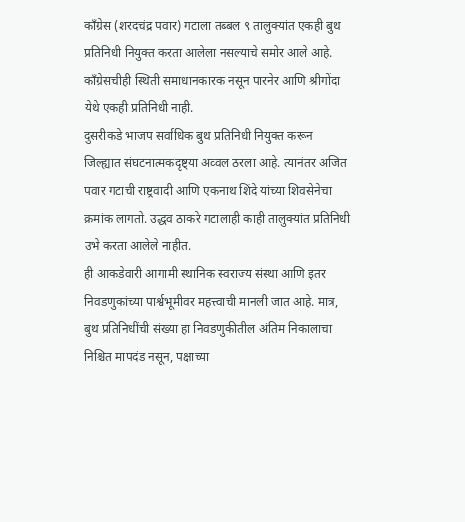काँग्रेस (शरदचंद्र पवार) गटाला तब्बल ९ तालुक्यांत एकही बुथ प्रतिनिधी नियुक्त करता आलेला नसल्याचे समोर आले आहे. काँग्रेसचीही स्थिती समाधानकारक नसून पारनेर आणि श्रीगोंदा येथे एकही प्रतिनिधी नाही.
दुसरीकडे भाजप सर्वाधिक बुथ प्रतिनिधी नियुक्त करून जिल्ह्यात संघटनात्मकदृष्ट्या अव्वल ठरला आहे. त्यानंतर अजित पवार गटाची राष्ट्रवादी आणि एकनाथ शिंदे यांच्या शिवसेनेचा क्रमांक लागतो. उद्धव ठाकरे गटालाही काही तालुक्यांत प्रतिनिधी उभे करता आलेले नाहीत.
ही आकडेवारी आगामी स्थानिक स्वराज्य संस्था आणि इतर निवडणुकांच्या पार्श्वभूमीवर महत्त्वाची मानली जात आहे. मात्र, बुथ प्रतिनिधींची संख्या हा निवडणुकीतील अंतिम निकालाचा निश्चित मापदंड नसून, पक्षाच्या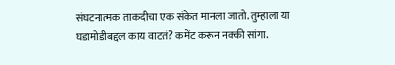संघटनात्मक ताकदीचा एक संकेत मानला जातो. तुम्हाला या घडामोडीबद्दल काय वाटतं? कमेंट करून नक्की सांगा.